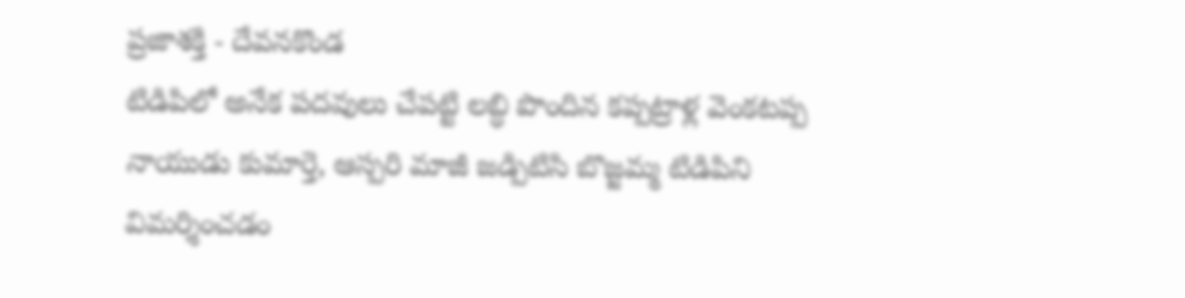ప్రజాశక్తి - దేవనకొండ
టిడిపిలో అనేక పదవులు చేపట్టి లబ్ధి పొందిన కప్పట్రాళ్ల వెంకటప్ప నాయుడు కుమార్తె, ఆస్పరి మాజీ జడ్పిటిసి బొజ్జమ్మ టిడిపిని విమర్శించడం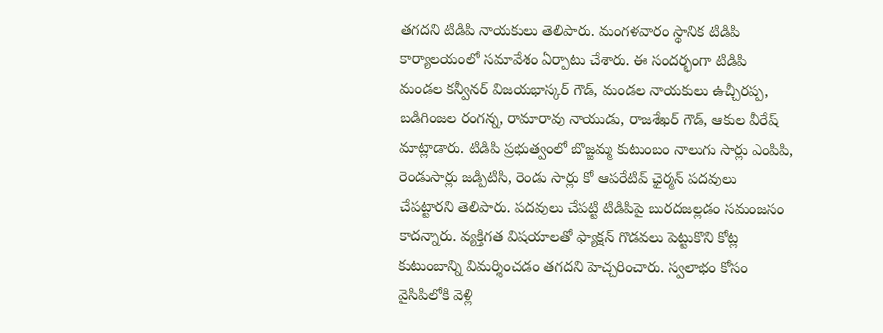తగదని టిడిపి నాయకులు తెలిపారు. మంగళవారం స్థానిక టిడిపి కార్యాలయంలో సమావేశం ఏర్పాటు చేశారు. ఈ సందర్భంగా టిడిపి మండల కన్వీనర్ విజయభాస్కర్ గౌడ్, మండల నాయకులు ఉచ్చీరప్ప, బడిగింజల రంగన్న, రామారావు నాయుడు, రాజశేఖర్ గౌడ్, ఆకుల వీరేష్ మాట్లాడారు. టిడిపి ప్రభుత్వంలో బొజ్జమ్మ కుటుంబం నాలుగు సార్లు ఎంపిపి, రెండుసార్లు జడ్పిటిసి, రెండు సార్లు కో ఆపరేటివ్ ఛైర్మన్ పదవులు చేపట్టారని తెలిపారు. పదవులు చేపట్టి టిడిపిపై బురదజల్లడం సమంజసం కాదన్నారు. వ్యక్తిగత విషయాలతో ఫ్యాక్షన్ గొడవలు పెట్టుకొని కోట్ల కుటుంబాన్ని విమర్శించడం తగదని హెచ్చరించారు. స్వలాభం కోసం వైసిపిలోకి వెళ్లి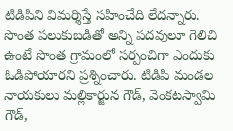టిడిపిని విమర్శిస్తే సహించేది లేదన్నారు. సొంత పలుకుబడితో అన్ని పదవులూ గెలిచి ఉంటే సొంత గ్రామంలో సర్పంచిగా ఎందుకు ఓడిపోయారని ప్రశ్నించారు. టిడిపి మండల నాయకులు మల్లికార్జున గౌడ్, వెంకటస్వామి గౌడ్,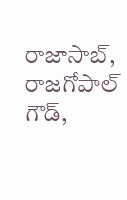రాజాసాబ్, రాజగోపాల్ గౌడ్,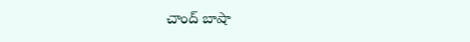చాంద్ బాషా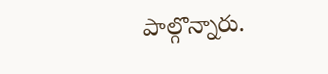పాల్గొన్నారు.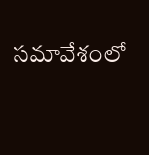సమావేశంలో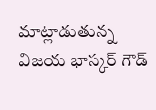మాట్లాడుతున్న విజయ భాస్కర్ గౌడ్